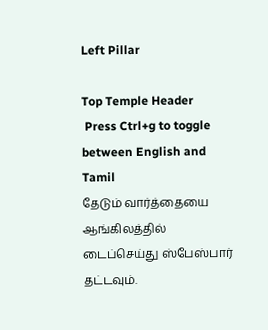Left Pillar

Top Temple Header
 Press Ctrl+g to toggle between English and Tamil
தேடும் வார்த்தையை ஆங்கிலத்தில் டைப்செய்து ஸ்பேஸ்பார் தட்டவும்.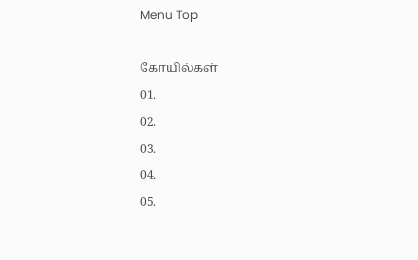Menu Top

கோயில்கள்
01.
02.
03.
04.
05.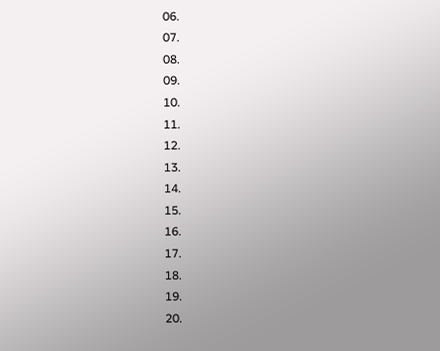06.
07.
08.
09.
10.
11.
12.
13.
14.
15.
16.
17.
18.
19.
20.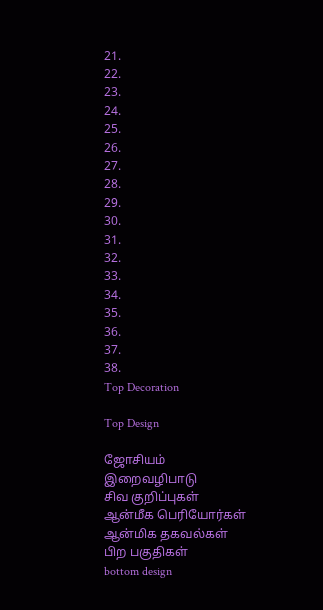21.
22.
23.
24.
25.
26.
27.
28.
29.
30.
31.
32.
33.
34.
35.
36.
37.
38.
Top Decoration

Top Design

ஜோசியம்
இறைவழிபாடு
சிவ குறிப்புகள்
ஆன்மீக பெரியோர்கள்
ஆன்மிக தகவல்கள்
பிற பகுதிகள்
bottom design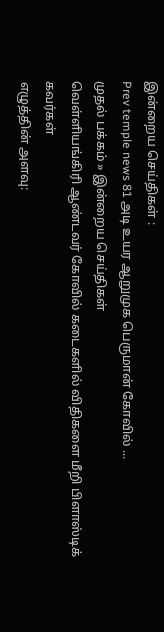இன்றைய செய்திகள் :
Prev temple news 81 அடி உயர ஆறுமுக பெருமான் கோவில் ...
முதல் பக்கம் » இன்றைய செய்திகள்
வெள்ளியங்கிரி ஆண்டவர் கோவில் கடைகளில் விதிகளை மீறி பிளாஸ்டிக் கவர்கள்
எழுத்தின் அளவு: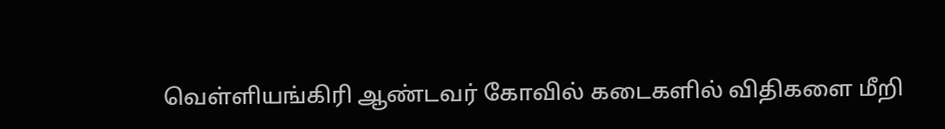வெள்ளியங்கிரி ஆண்டவர் கோவில் கடைகளில் விதிகளை மீறி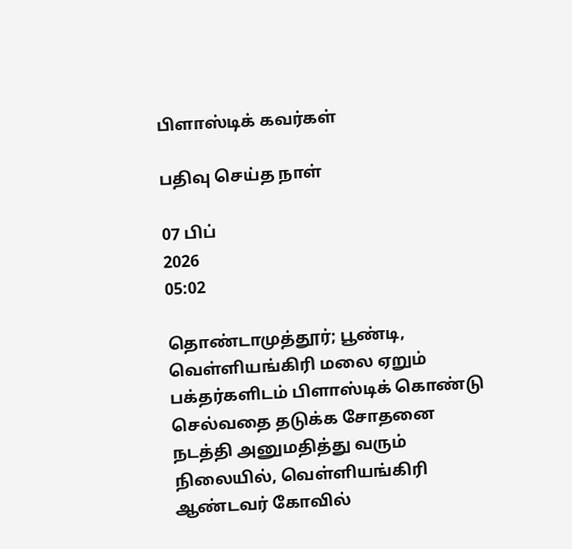பிளாஸ்டிக் கவர்கள்

பதிவு செய்த நாள்

07 பிப்
2026
05:02

தொண்டாமுத்தூர்; பூண்டி, வெள்ளியங்கிரி மலை ஏறும் பக்தர்களிடம் பிளாஸ்டிக் கொண்டு செல்வதை தடுக்க சோதனை நடத்தி அனுமதித்து வரும் நிலையில், வெள்ளியங்கிரி ஆண்டவர் கோவில்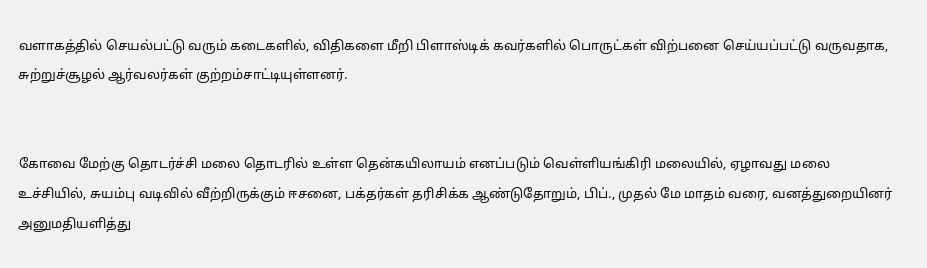வளாகத்தில் செயல்பட்டு வரும் கடைகளில், விதிகளை மீறி பிளாஸ்டிக் கவர்களில் பொருட்கள் விற்பனை செய்யப்பட்டு வருவதாக, சுற்றுச்சூழல் ஆர்வலர்கள் குற்றம்சாட்டியுள்ளனர்.


கோவை மேற்கு தொடர்ச்சி மலை தொடரில் உள்ள தென்கயிலாயம் எனப்படும் வெள்ளியங்கிரி மலையில், ஏழாவது மலை உச்சியில், சுயம்பு வடிவில் வீற்றிருக்கும் ஈசனை, பக்தர்கள் தரிசிக்க ஆண்டுதோறும், பிப்., முதல் மே மாதம் வரை, வனத்துறையினர் அனுமதியளித்து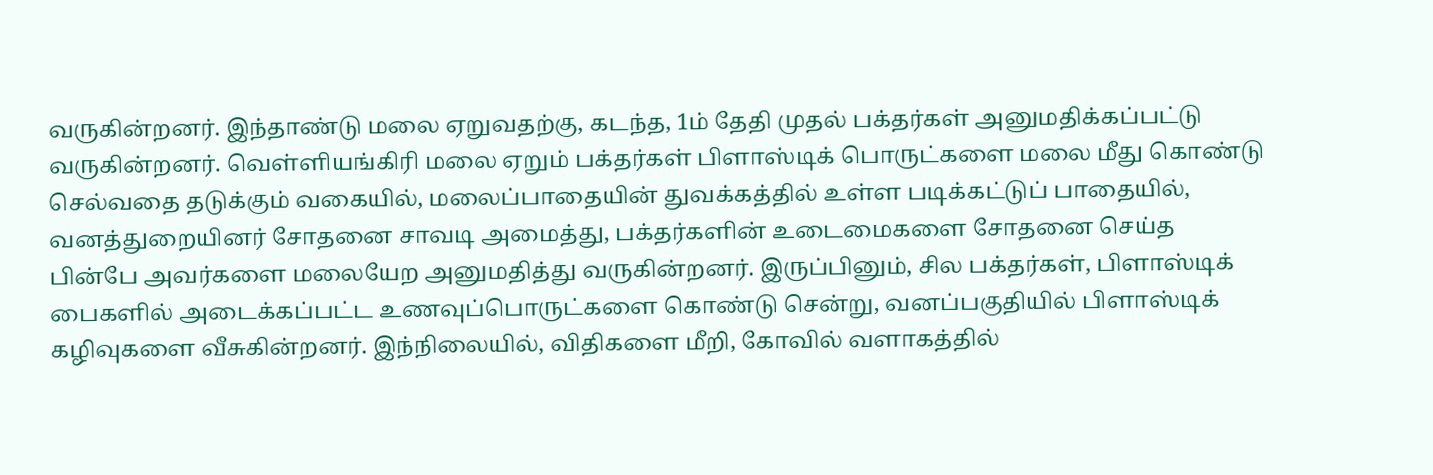வருகின்றனர். இந்தாண்டு மலை ஏறுவதற்கு, கடந்த, 1ம் தேதி முதல் பக்தர்கள் அனுமதிக்கப்பட்டு வருகின்றனர். வெள்ளியங்கிரி மலை ஏறும் பக்தர்கள் பிளாஸ்டிக் பொருட்களை மலை மீது கொண்டு செல்வதை தடுக்கும் வகையில், மலைப்பாதையின் துவக்கத்தில் உள்ள படிக்கட்டுப் பாதையில், வனத்துறையினர் சோதனை சாவடி அமைத்து, பக்தர்களின் உடைமைகளை சோதனை செய்த பின்பே அவர்களை மலையேற அனுமதித்து வருகின்றனர். இருப்பினும், சில பக்தர்கள், பிளாஸ்டிக் பைகளில் அடைக்கப்பட்ட உணவுப்பொருட்களை கொண்டு சென்று, வனப்பகுதியில் பிளாஸ்டிக் கழிவுகளை வீசுகின்றனர். இந்நிலையில், விதிகளை மீறி, கோவில் வளாகத்தில்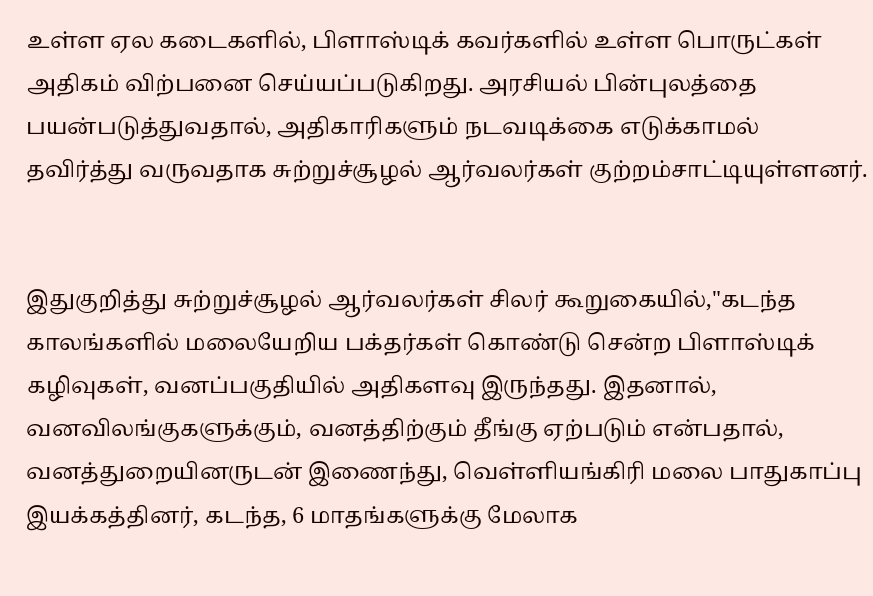உள்ள ஏல கடைகளில், பிளாஸ்டிக் கவர்களில் உள்ள பொருட்கள் அதிகம் விற்பனை செய்யப்படுகிறது. அரசியல் பின்புலத்தை பயன்படுத்துவதால், அதிகாரிகளும் நடவடிக்கை எடுக்காமல் தவிர்த்து வருவதாக சுற்றுச்சூழல் ஆர்வலர்கள் குற்றம்சாட்டியுள்ளனர்.


இதுகுறித்து சுற்றுச்சூழல் ஆர்வலர்கள் சிலர் கூறுகையில்,"கடந்த காலங்களில் மலையேறிய பக்தர்கள் கொண்டு சென்ற பிளாஸ்டிக் கழிவுகள், வனப்பகுதியில் அதிகளவு இருந்தது. இதனால், வனவிலங்குகளுக்கும், வனத்திற்கும் தீங்கு ஏற்படும் என்பதால், வனத்துறையினருடன் இணைந்து, வெள்ளியங்கிரி மலை பாதுகாப்பு இயக்கத்தினர், கடந்த, 6 மாதங்களுக்கு மேலாக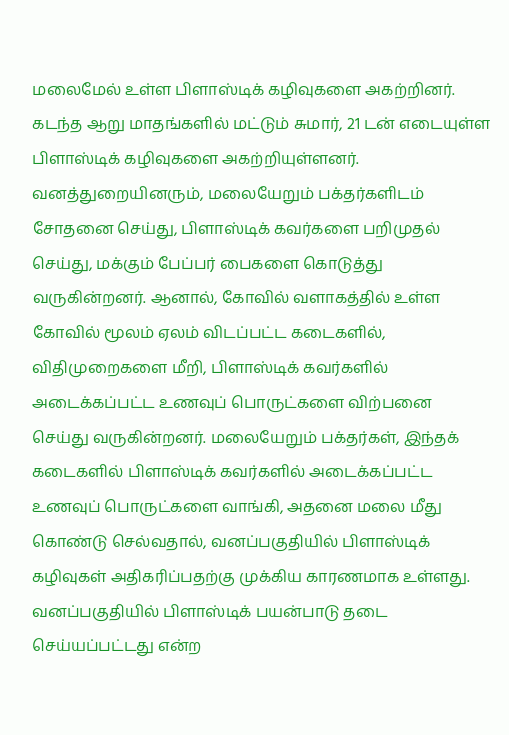மலைமேல் உள்ள பிளாஸ்டிக் கழிவுகளை அகற்றினர். கடந்த ஆறு மாதங்களில் மட்டும் சுமார், 21 டன் எடையுள்ள பிளாஸ்டிக் கழிவுகளை அகற்றியுள்ளனர். வனத்துறையினரும், மலையேறும் பக்தர்களிடம் சோதனை செய்து, பிளாஸ்டிக் கவர்களை பறிமுதல் செய்து, மக்கும் பேப்பர் பைகளை கொடுத்து வருகின்றனர். ஆனால், கோவில் வளாகத்தில் உள்ள கோவில் மூலம் ஏலம் விடப்பட்ட கடைகளில், விதிமுறைகளை மீறி, பிளாஸ்டிக் கவர்களில் அடைக்கப்பட்ட உணவுப் பொருட்களை விற்பனை செய்து வருகின்றனர். மலையேறும் பக்தர்கள், இந்தக் கடைகளில் பிளாஸ்டிக் கவர்களில் அடைக்கப்பட்ட உணவுப் பொருட்களை வாங்கி, அதனை மலை மீது கொண்டு செல்வதால், வனப்பகுதியில் பிளாஸ்டிக் கழிவுகள் அதிகரிப்பதற்கு முக்கிய காரணமாக உள்ளது. வனப்பகுதியில் பிளாஸ்டிக் பயன்பாடு தடை செய்யப்பட்டது என்ற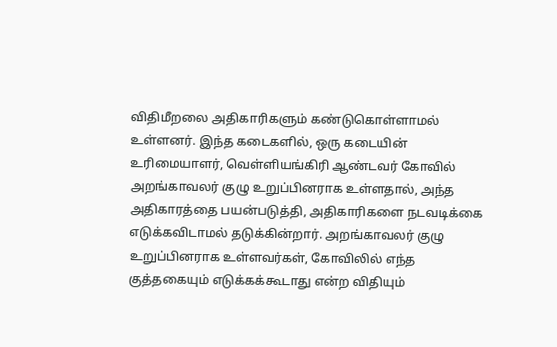விதிமீறலை அதிகாரிகளும் கண்டுகொள்ளாமல் உள்ளனர். இந்த கடைகளில், ஒரு கடையின் உரிமையாளர், வெள்ளியங்கிரி ஆண்டவர் கோவில் அறங்காவலர் குழு உறுப்பினராக உள்ளதால், அந்த அதிகாரத்தை பயன்படுத்தி, அதிகாரிகளை நடவடிக்கை எடுக்கவிடாமல் தடுக்கின்றார். அறங்காவலர் குழு உறுப்பினராக உள்ளவர்கள், கோவிலில் எந்த குத்தகையும் எடுக்கக்கூடாது என்ற விதியும்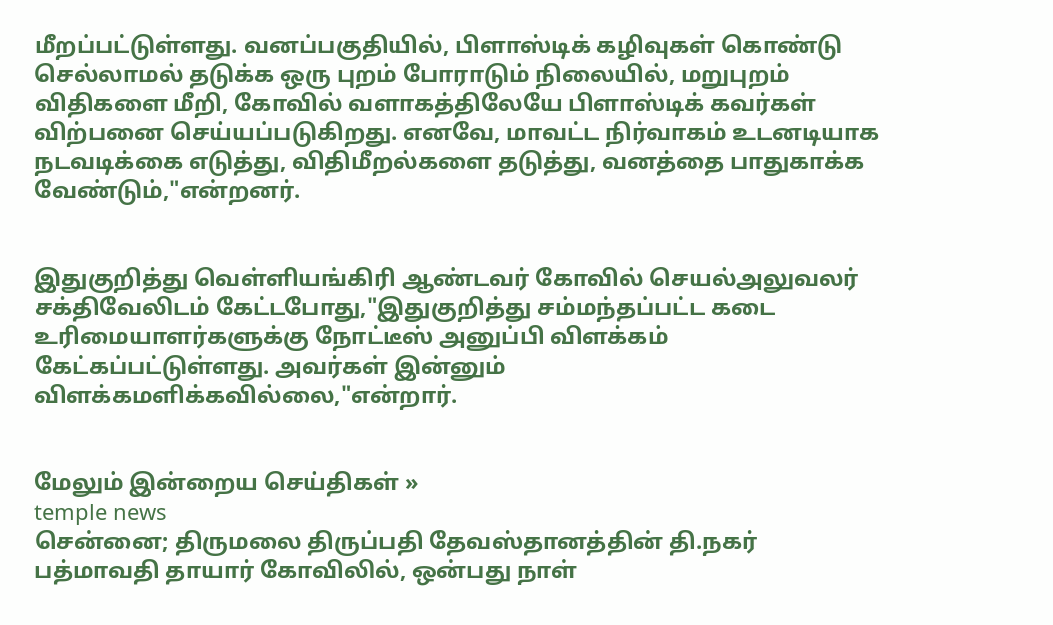மீறப்பட்டுள்ளது. வனப்பகுதியில், பிளாஸ்டிக் கழிவுகள் கொண்டு செல்லாமல் தடுக்க ஒரு புறம் போராடும் நிலையில், மறுபுறம் விதிகளை மீறி, கோவில் வளாகத்திலேயே பிளாஸ்டிக் கவர்கள் விற்பனை செய்யப்படுகிறது. எனவே, மாவட்ட நிர்வாகம் உடனடியாக நடவடிக்கை எடுத்து, விதிமீறல்களை தடுத்து, வனத்தை பாதுகாக்க வேண்டும்,"என்றனர்.


இதுகுறித்து வெள்ளியங்கிரி ஆண்டவர் கோவில் செயல்அலுவலர் சக்திவேலிடம் கேட்டபோது,"இதுகுறித்து சம்மந்தப்பட்ட கடை உரிமையாளர்களுக்கு நோட்டீஸ் அனுப்பி விளக்கம் கேட்கப்பட்டுள்ளது. அவர்கள் இன்னும் விளக்கமளிக்கவில்லை,"என்றார்.


மேலும் இன்றைய செய்திகள் »
temple news
சென்னை; திருமலை திருப்பதி தேவஸ்தானத்தின் தி.நகர் பத்மாவதி தாயார் கோவிலில், ஒன்பது நாள்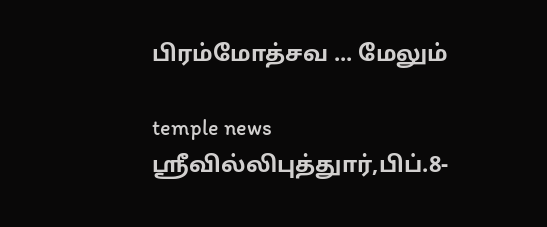பிரம்மோத்சவ ... மேலும்

temple news
ஸ்ரீவில்லிபுத்துார்,பிப்.8-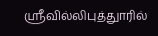ஸ்ரீவில்லிபுத்துாரில்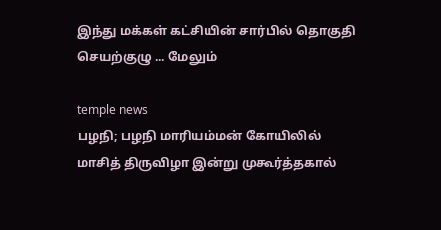இந்து மக்கள் கட்சியின் சார்பில் தொகுதி செயற்குழு ... மேலும்

temple news
பழநி; பழநி மாரியம்மன் கோயிலில் மாசித் திருவிழா இன்று முகூர்த்தகால்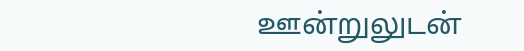ஊன்றுலுடன்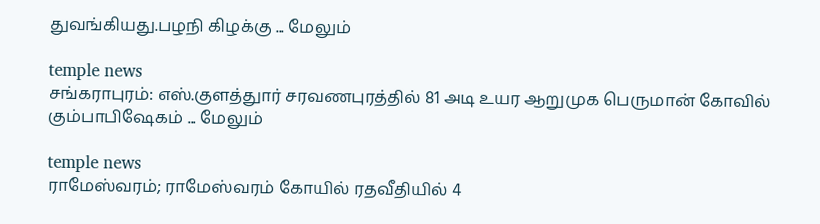துவங்கியது.பழநி கிழக்கு ... மேலும்

temple news
சங்கராபுரம்: எஸ்.குளத்துார் சரவணபுரத்தில் 81 அடி உயர ஆறுமுக பெருமான் கோவில் கும்பாபிஷேகம் ... மேலும்

temple news
ராமேஸ்வரம்; ராமேஸ்வரம் கோயில் ரதவீதியில் 4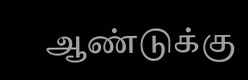ஆண்டுக்கு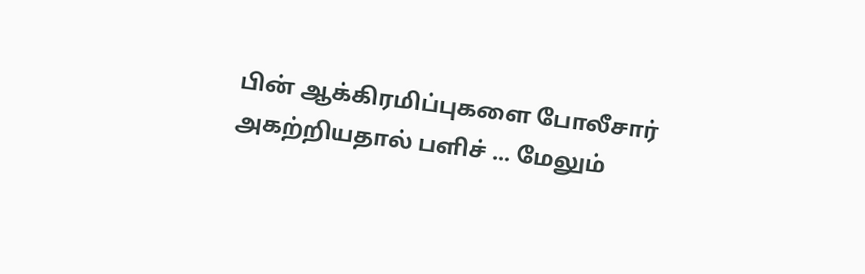பின் ஆக்கிரமிப்புகளை போலீசார் அகற்றியதால் பளிச் ... மேலும்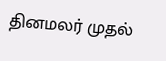தினமலர் முதல்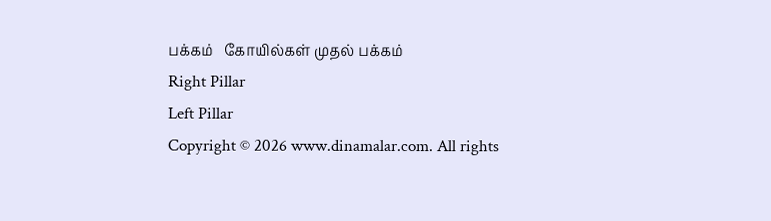பக்கம்   கோயில்கள் முதல் பக்கம்
Right Pillar
Left Pillar
Copyright © 2026 www.dinamalar.com. All rights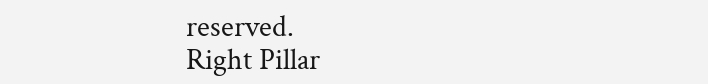reserved.
Right Pillar